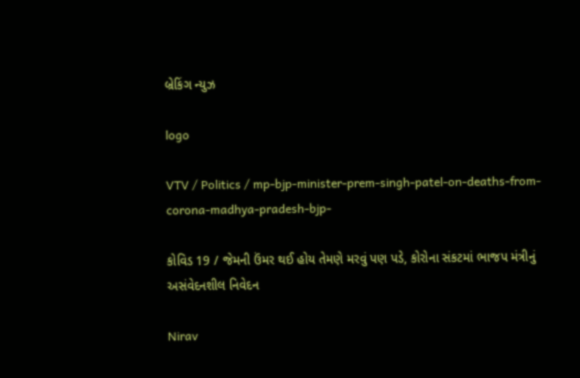બ્રેકિંગ ન્યુઝ

logo

VTV / Politics / mp-bjp-minister-prem-singh-patel-on-deaths-from-corona-madhya-pradesh-bjp-

કોવિડ 19 / જેમની ઉંમર થઈ હોય તેમણે મરવું પણ પડે, કોરોના સંકટમાં ભાજપ મંત્રીનું અસંવેદનશીલ નિવેદન

Nirav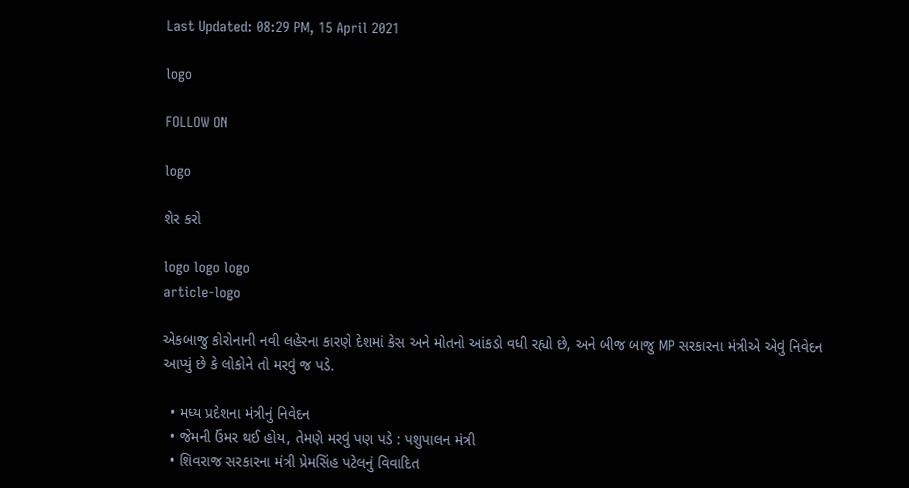Last Updated: 08:29 PM, 15 April 2021

logo

FOLLOW ON

logo

શેર કરો

logo logo logo
article-logo

એકબાજુ કોરોનાની નવી લહેરના કારણે દેશમાં કેસ અને મોતનો આંકડો વધી રહ્યો છે, અને બીજ બાજુ MP સરકારના મંત્રીએ એવું નિવેદન આપ્યું છે કે લોકોને તો મરવું જ પડે.

  • મધ્ય પ્રદેશના મંત્રીનું નિવેદન
  • જેમની ઉંમર થઈ હોય, તેમણે મરવું પણ પડે : પશુપાલન મંત્રી
  • શિવરાજ સરકારના મંત્રી પ્રેમસિંહ પટેલનું વિવાદિત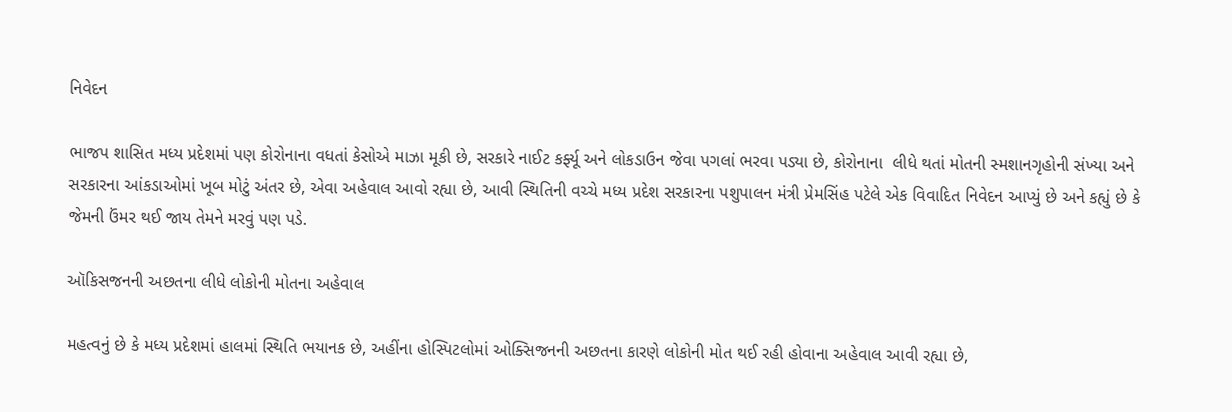નિવેદન

ભાજપ શાસિત મધ્ય પ્રદેશમાં પણ કોરોનાના વધતાં કેસોએ માઝા મૂકી છે, સરકારે નાઈટ કર્ફ્યૂ અને લોકડાઉન જેવા પગલાં ભરવા પડ્યા છે, કોરોનાના  લીધે થતાં મોતની સ્મશાનગૃહોની સંખ્યા અને  સરકારના આંકડાઓમાં ખૂબ મોટું અંતર છે, એવા અહેવાલ આવો રહ્યા છે, આવી સ્થિતિની વચ્ચે મધ્ય પ્રદેશ સરકારના પશુપાલન મંત્રી પ્રેમસિંહ પટેલે એક વિવાદિત નિવેદન આપ્યું છે અને કહ્યું છે કે જેમની ઉંમર થઈ જાય તેમને મરવું પણ પડે.

ઑકિસજનની અછતના લીધે લોકોની મોતના અહેવાલ

મહત્વનું છે કે મધ્ય પ્રદેશમાં હાલમાં સ્થિતિ ભયાનક છે, અહીંના હોસ્પિટલોમાં ઓક્સિજનની અછતના કારણે લોકોની મોત થઈ રહી હોવાના અહેવાલ આવી રહ્યા છે,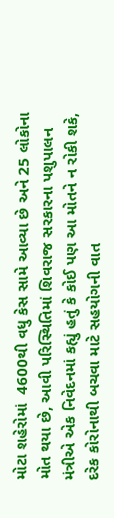મોટા શહેરોમાં  4600થી વધુ કેસ સામે આવ્યા છે અને 25 લોકોના મોત થયા છે, આવી પરિસ્થિતિમાં શિવરાજ સરકારના પશુપાલન મંત્રીએ એક નિવેદનમાં કહ્યું હતું કે કોઈ પણ આ મોતને ન રોકી શકે, દરેક કોરોનાથી બચવા માટે સહયોગની વાત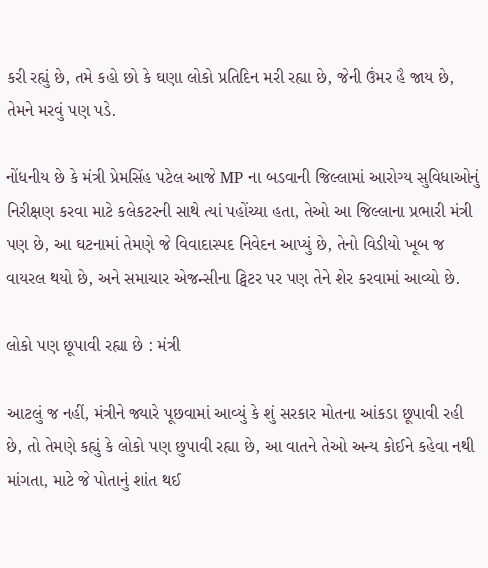કરી રહ્યું છે, તમે કહો છો કે ઘણા લોકો પ્રતિદિન મરી રહ્યા છે, જેની ઉંમર હૈ જાય છે, તેમને મરવું પણ પડે.

નોંધનીય છે કે મંત્રી પ્રેમસિંહ પટેલ આજે MP ના બડવાની જિલ્લામાં આરોગ્ય સુવિધાઓનું નિરીક્ષણ કરવા માટે કલેકટરની સાથે ત્યાં પહોંચ્યા હતા, તેઓ આ જિલ્લાના પ્રભારી મંત્રી પણ છે, આ ઘટનામાં તેમણે જે વિવાદાસ્પદ નિવેદન આપ્યું છે, તેનો વિડીયો ખૂબ જ વાયરલ થયો છે, અને સમાચાર એજન્સીના ટ્વિટર પર પણ તેને શેર કરવામાં આવ્યો છે.

લોકો પણ છૂપાવી રહ્યા છે : મંત્રી

આટલું જ નહીં, મંત્રીને જ્યારે પૂછવામાં આવ્યું કે શું સરકાર મોતના આંકડા છૂપાવી રહી છે, તો તેમણે કહ્યું કે લોકો પણ છુપાવી રહ્યા છે, આ વાતને તેઓ અન્ય કોઈને કહેવા નથી માંગતા, માટે જે પોતાનું શાંત થઈ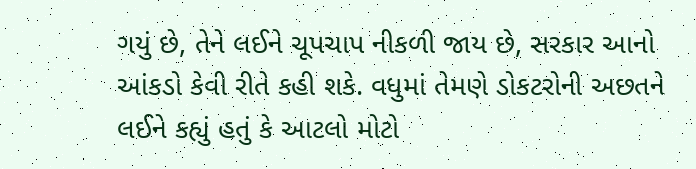ગયું છે, તેને લઈને ચૂપચાપ નીકળી જાય છે, સરકાર આનો આંકડો કેવી રીતે કહી શકે. વધુમાં તેમણે ડોકટરોની અછતને લઈને કહ્યું હતું કે આટલો મોટો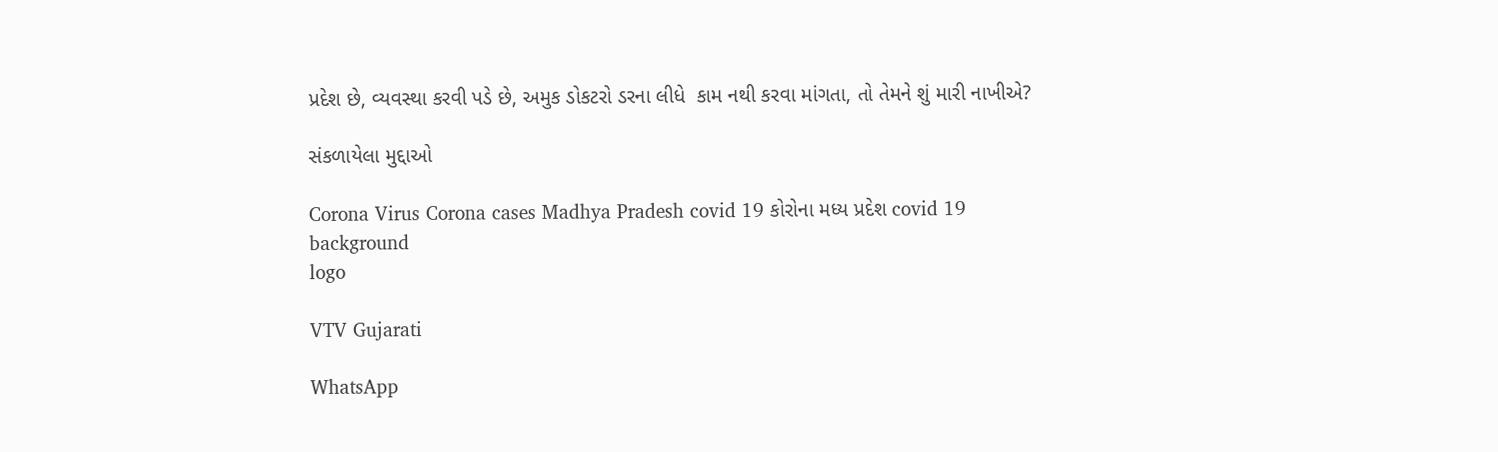પ્રદેશ છે, વ્યવસ્થા કરવી પડે છે, અમુક ડોકટરો ડરના લીધે  કામ નથી કરવા માંગતા, તો તેમને શું મારી નાખીએ?

સંકળાયેલા મુદ્દાઓ

Corona Virus Corona cases Madhya Pradesh covid 19 કોરોના મધ્ય પ્રદેશ covid 19
background
logo

VTV Gujarati

WhatsApp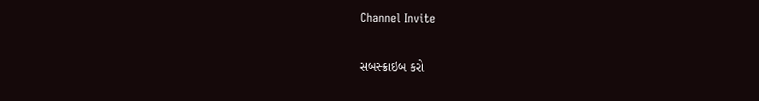Channel Invite

સબસ્ક્રાઇબ કરો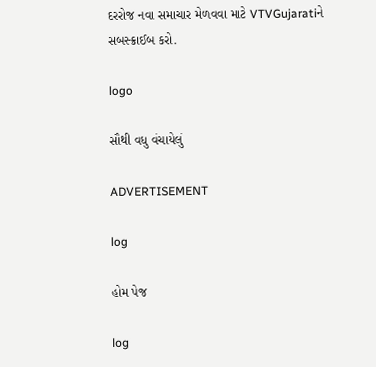દરરોજ નવા સમાચાર મેળવવા માટે VTVGujaratiને સબસ્ક્રાઈબ કરો.

logo

સૌથી વધુ વંચાયેલું

ADVERTISEMENT

log

હોમ પેજ

log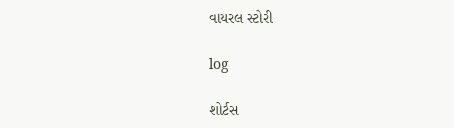વાયરલ સ્ટોરી

log

શોર્ટસ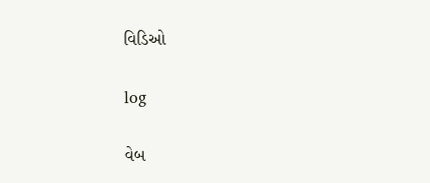વિડિઓ

log

વેબ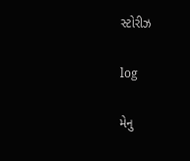સ્ટોરીઝ

log

મેનુ